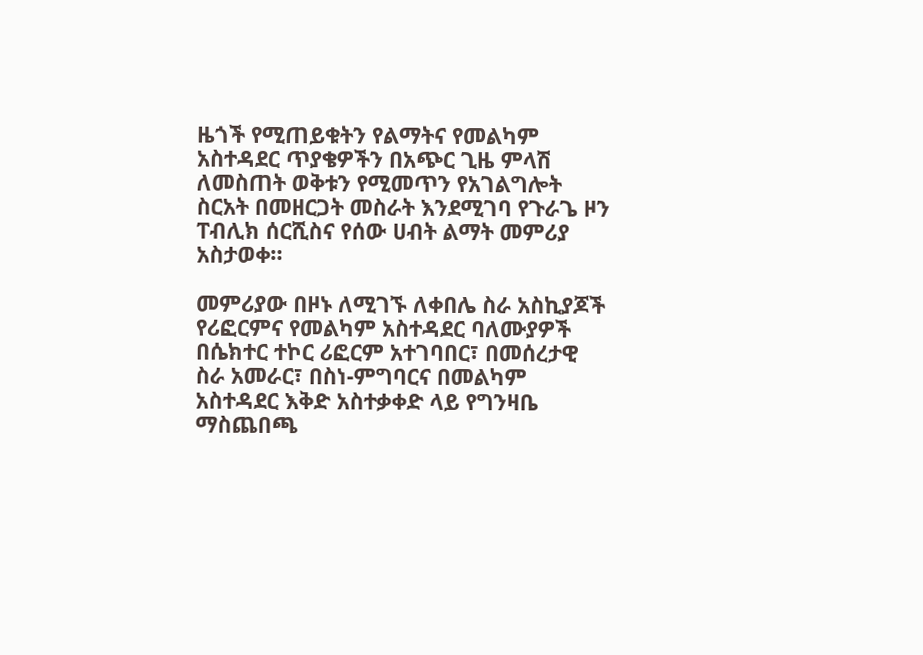ዜጎች የሚጠይቁትን የልማትና የመልካም አስተዳደር ጥያቄዎችን በአጭር ጊዜ ምላሽ ለመስጠት ወቅቱን የሚመጥን የአገልግሎት ስርአት በመዘርጋት መስራት እንደሚገባ የጉራጌ ዞን ፐብሊክ ሰርሺስና የሰው ሀብት ልማት መምሪያ አስታወቀ።

መምሪያው በዞኑ ለሚገኙ ለቀበሌ ስራ አስኪያጆች የሪፎርምና የመልካም አስተዳደር ባለሙያዎች በሴክተር ተኮር ሪፎርም አተገባበር፣ በመሰረታዊ ስራ አመራር፣ በስነ-ምግባርና በመልካም አስተዳደር እቅድ አስተቃቀድ ላይ የግንዛቤ ማስጨበጫ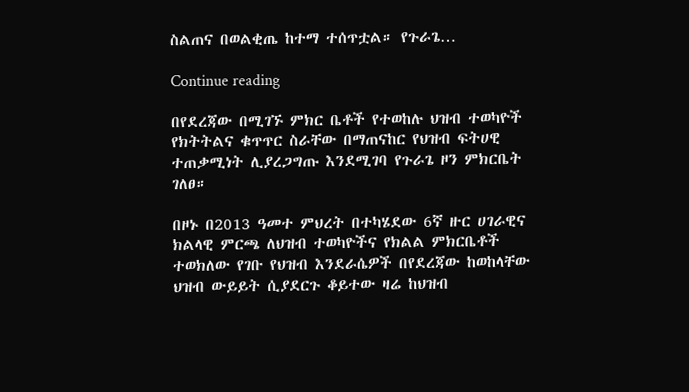ስልጠና በወልቂጤ ከተማ ተሰጥቷል። የጉራጌ…

Continue reading

በየደረጃው በሚገኙ ምክር ቤቶች የተወከሉ ህዝብ ተወካዮች የክትትልና ቁጥጥር ስራቸው በማጠናከር የህዝብ ፍትሀዊ ተጠቃሚነት ሊያረጋግጡ እንደሚገባ የጉራጌ ዞን ምክርቤት ገለፀ።

በዞኑ በ2013 ዓመተ ምህረት በተካሄደው 6ኛ ዙር ሀገራዊና ክልላዊ ምርጫ ለህዝብ ተወካዮችና የክልል ምክርቤቶች ተወክለው የገቡ የህዝብ እንደራሴዎች በየደረጃው ከወከላቸው ህዝብ ውይይት ሲያደርጉ ቆይተው ዛሬ ከህዝብ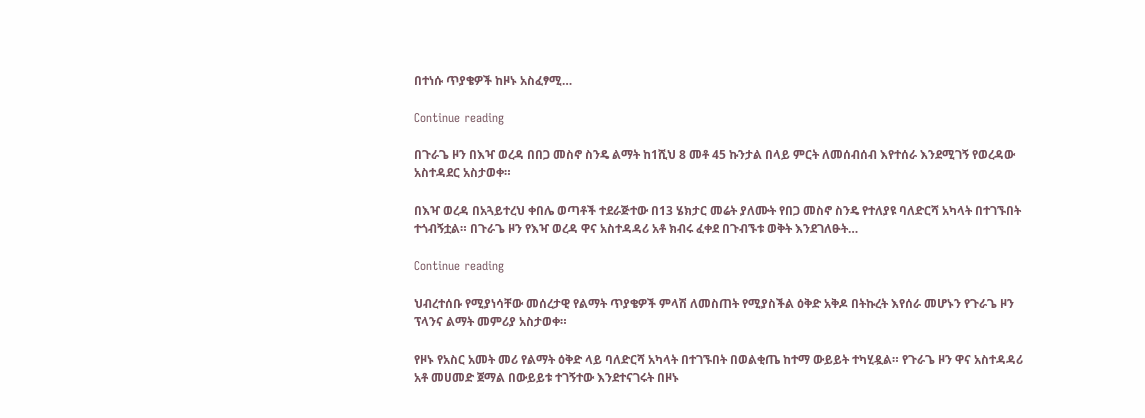በተነሱ ጥያቄዎች ከዞኑ አስፈፃሚ…

Continue reading

በጉራጌ ዞን በእዣ ወረዳ በበጋ መስኖ ስንዴ ልማት ከ1ሺህ 8 መቶ 45 ኩንታል በላይ ምርት ለመሰብሰብ እየተሰራ እንደሚገኝ የወረዳው አስተዳደር አስታወቀ።

በእዣ ወረዳ በአጓይተረህ ቀበሌ ወጣቶች ተደራጅተው በ13 ሄክታር መሬት ያለሙት የበጋ መስኖ ስንዴ የተለያዩ ባለድርሻ አካላት በተገኙበት ተጎብኝቷል። በጉራጌ ዞን የእዣ ወረዳ ዋና አስተዳዳሪ አቶ ክብሩ ፈቀደ በጉብኙቱ ወቅት እንደገለፁት…

Continue reading

ህብረተሰቡ የሚያነሳቸው መሰረታዊ የልማት ጥያቄዎች ምላሽ ለመስጠት የሚያስችል ዕቅድ አቅዶ በትኩረት እየሰራ መሆኑን የጉራጌ ዞን ፕላንና ልማት መምሪያ አስታወቀ።

የዞኑ የአስር አመት መሪ የልማት ዕቅድ ላይ ባለድርሻ አካላት በተገኙበት በወልቂጤ ከተማ ውይይት ተካሂዷል። የጉራጌ ዞን ዋና አስተዳዳሪ አቶ መሀመድ ጀማል በውይይቱ ተገኝተው እንደተናገሩት በዞኑ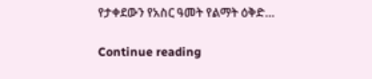የታቀደውን የአስር ዓመት የልማት ዕቅድ…

Continue reading